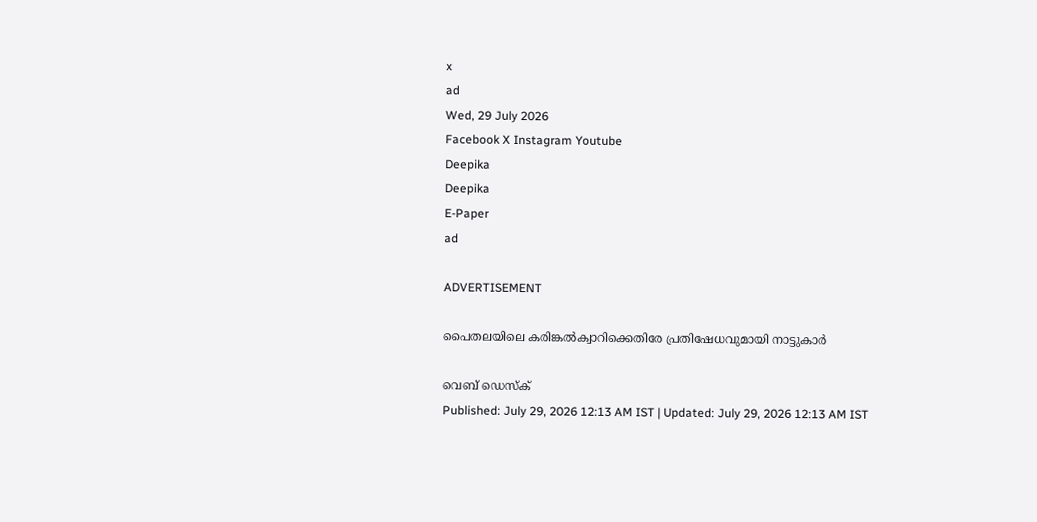x
ad
Wed, 29 July 2026
Facebook X Instagram Youtube
Deepika
Deepika
E-Paper
ad

ADVERTISEMENT

പൈതലയിലെ കരിങ്കൽക്വാറിക്കെതിരേ പ്രതിഷേധവുമായി നാട്ടുകാർ

വെബ് ഡെസ്ക്
Published: July 29, 2026 12:13 AM IST | Updated: July 29, 2026 12:13 AM IST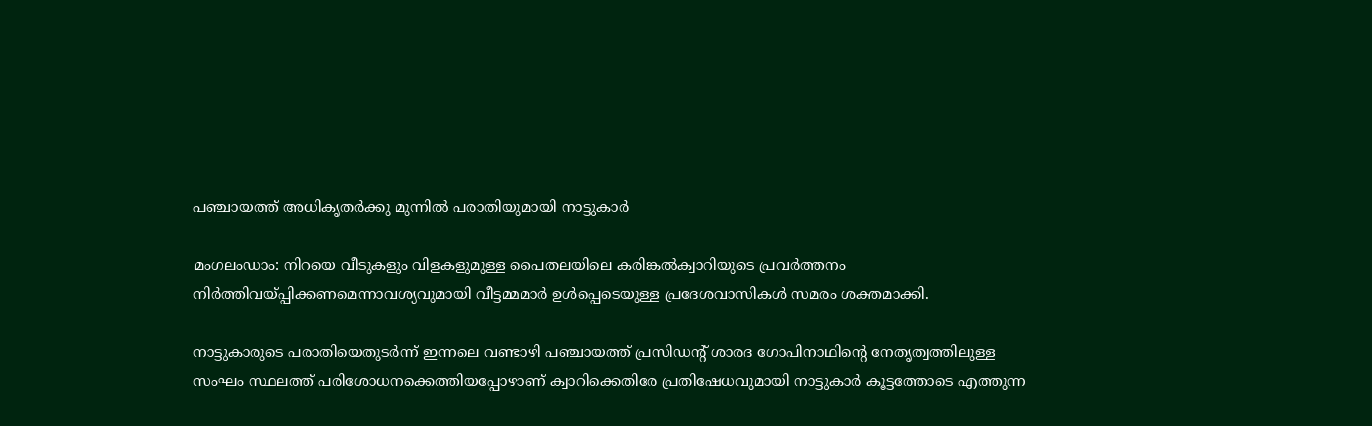പഞ്ചായത്ത് അധികൃതർക്കു മുന്നിൽ പരാതിയുമായി നാട്ടുകാർ

മംഗലംഡാം: നിറയെ വീടുകളും വിളകളുമുള്ള പൈതലയിലെ കരിങ്കൽക്വാറിയുടെ പ്രവർത്തനം നിർത്തിവയ്പ്പിക്കണമെന്നാവശ്യവുമായി വീട്ടമ്മമാർ ഉൾപ്പെടെയുള്ള പ്രദേശവാസികൾ സമരം ശക്തമാക്കി.

നാട്ടുകാരുടെ പരാതിയെതുടർന്ന് ഇന്നലെ വണ്ടാഴി പഞ്ചായത്ത് പ്രസിഡന്‍റ് ശാരദ ഗോപിനാഥിന്‍റെ നേതൃത്വത്തിലുള്ള സംഘം സ്ഥലത്ത് പരിശോധനക്കെത്തിയപ്പോഴാണ് ക്വാറിക്കെതിരേ പ്രതിഷേധവുമായി നാട്ടുകാർ കൂട്ടത്തോടെ എത്തുന്ന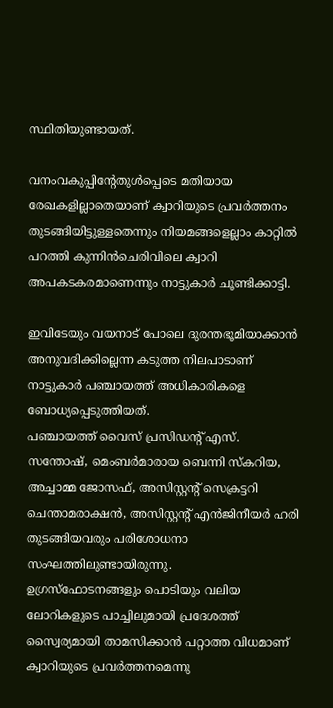സ്ഥിതിയുണ്ടായത്.

വനംവകുപ്പിന്‍റേതുൾപ്പെടെ മതിയായ രേഖകളില്ലാതെയാണ് ക്വാറിയുടെ പ്രവർത്തനം തുടങ്ങിയിട്ടുള്ളതെന്നും നിയമങ്ങളെല്ലാം കാറ്റിൽ പറത്തി കുന്നിൻചെരിവിലെ ക്വാറി അപകടകരമാണെന്നും നാട്ടുകാർ ചൂണ്ടിക്കാട്ടി.

ഇവിടേയും വയനാട് പോലെ ദുരന്തഭൂമിയാക്കാൻ അനുവദിക്കില്ലെന്ന കടുത്ത നിലപാടാണ് നാട്ടുകാർ പഞ്ചായത്ത് അധികാരികളെ ബോധ്യപ്പെടുത്തിയത്.
പഞ്ചായത്ത് വൈസ് പ്രസിഡന്‍റ് എസ്. സന്തോഷ്, മെംബർമാരായ ബെന്നി സ്കറിയ, അച്ചാമ്മ ജോസഫ്, അസിസ്റ്റന്‍റ് സെക്രട്ടറി ചെന്താമരാക്ഷൻ, അസിസ്റ്റന്‍റ് എൻജിനീയർ ഹരി തുടങ്ങിയവരും പരിശോധനാ സംഘത്തിലുണ്ടായിരുന്നു.
ഉഗ്രസ്ഫോടനങ്ങളും പൊടിയും വലിയ ലോറികളുടെ പാച്ചിലുമായി പ്രദേശത്ത് സ്വൈര്യമായി താമസിക്കാൻ പറ്റാത്ത വിധമാണ് ക്വാറിയുടെ പ്രവർത്തനമെന്നു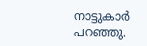നാട്ടുകാർ പറഞ്ഞു.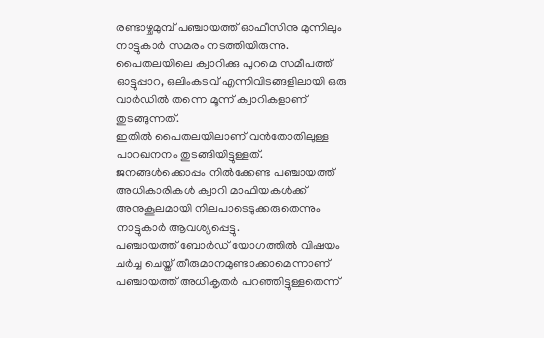രണ്ടാഴ്ചമുമ്പ് പഞ്ചായത്ത് ഓഫീസിനു മുന്നിലും നാട്ടുകാർ സമരം നടത്തിയിരുന്നു. പൈതലയിലെ ക്വാറിക്കു പുറമെ സമീപത്ത് ഓട്ടുപ്പാറ, ഒലിംകടവ് എന്നിവിടങ്ങളിലായി ഒരു വാർഡിൽ തന്നെ മൂന്ന് ക്വാറികളാണ് തുടങ്ങുന്നത്.
ഇതിൽ പൈതലയിലാണ് വൻതോതിലുള്ള പാറഖനനം തുടങ്ങിയിട്ടുള്ളത്. ജനങ്ങൾക്കൊപ്പം നിൽക്കേണ്ട പഞ്ചായത്ത് അധികാരികൾ ക്വാറി മാഫിയകൾക്ക് അനുകൂലമായി നിലപാടെടുക്കരുതെന്നും നാട്ടുകാർ ആവശ്യപ്പെട്ടു.
പഞ്ചായത്ത് ബോർഡ് യോഗത്തിൽ വിഷയം ചർച്ച ചെയ്ത് തീരുമാനമുണ്ടാക്കാമെന്നാണ് പഞ്ചായത്ത് അധികൃതർ പറഞ്ഞിട്ടുള്ളതെന്ന്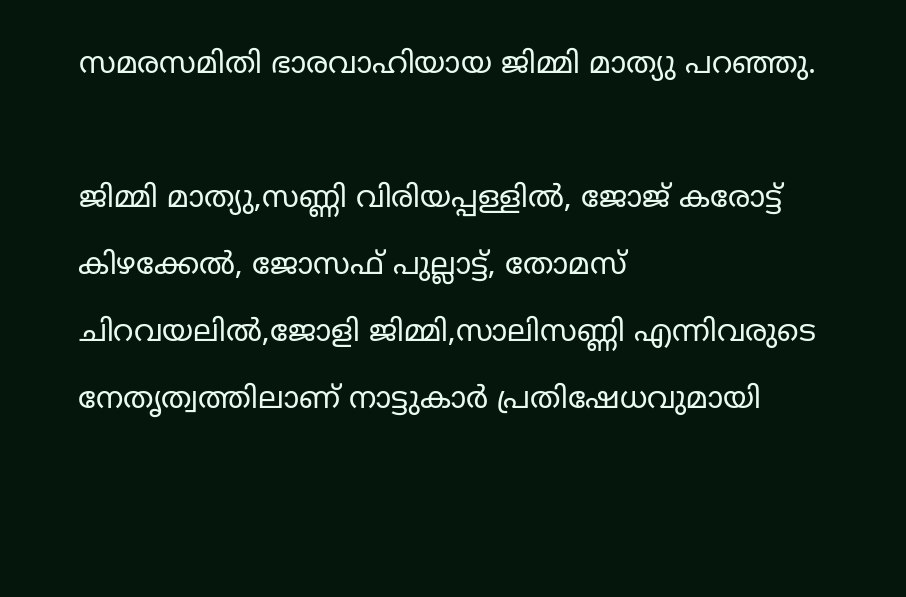സമരസമിതി ഭാരവാഹിയായ ജിമ്മി മാത്യു പറഞ്ഞു.

ജിമ്മി മാത്യു,സണ്ണി വിരിയപ്പള്ളിൽ, ജോജ് കരോട്ട് കിഴക്കേൽ, ജോസഫ് പുല്ലാട്ട്, തോമസ് ചിറവയലിൽ,ജോളി ജിമ്മി,സാലിസണ്ണി എന്നിവരുടെ നേതൃത്വത്തിലാണ് നാട്ടുകാർ പ്രതിഷേധവുമായി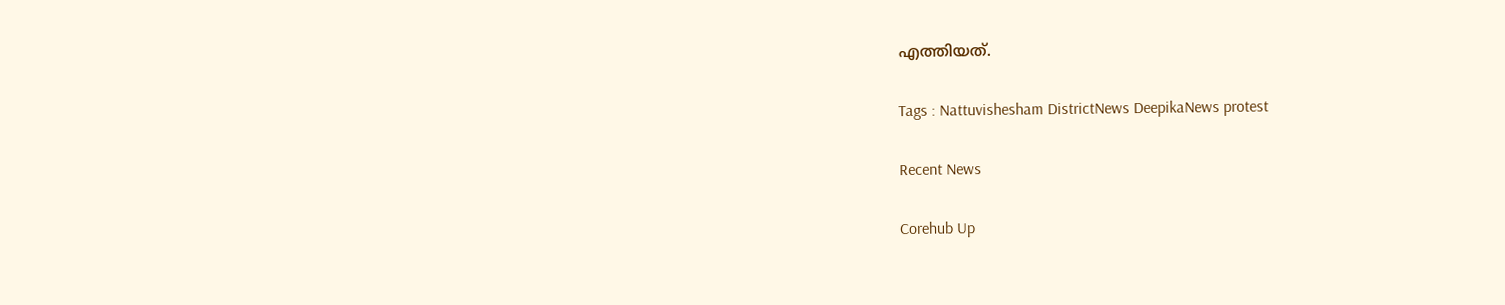എത്തിയത്.

Tags : Nattuvishesham DistrictNews DeepikaNews protest

Recent News

Corehub Up